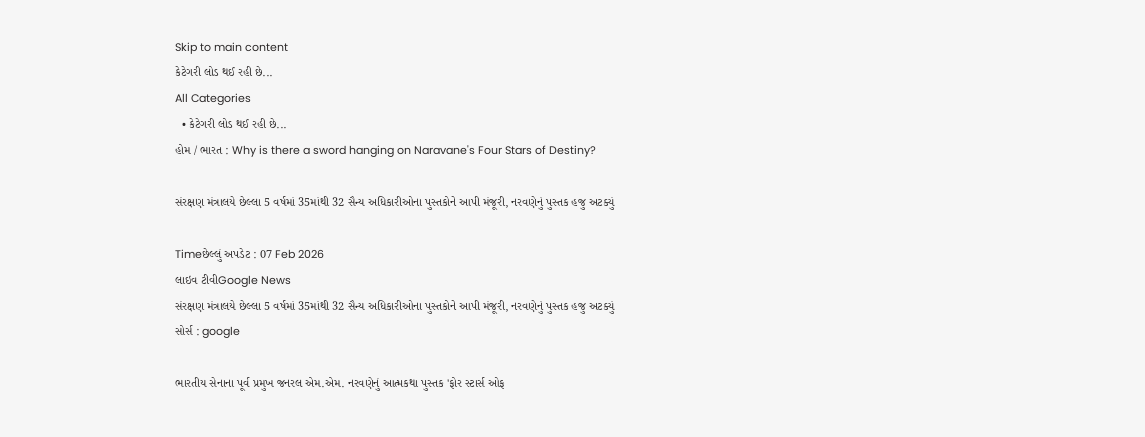Skip to main content
કેટેગરી લોડ થઈ રહી છે...
All Categories
  • કેટેગરી લોડ થઈ રહી છે...
હોમ / ભારત : Why is there a sword hanging on Naravane's Four Stars of Destiny?

સંરક્ષણ મંત્રાલયે છેલ્લા 5 વર્ષમાં 35માંથી 32 સૈન્ય અધિકારીઓના પુસ્તકોને આપી મંજૂરી, નરવણેનું પુસ્તક હજુ અટક્યું

Timeછેલ્લું અપડેટ : 07 Feb 2026
લાઇવ ટીવીGoogle News
સંરક્ષણ મંત્રાલયે છેલ્લા 5 વર્ષમાં 35માંથી 32 સૈન્ય અધિકારીઓના પુસ્તકોને આપી મંજૂરી, નરવણેનું પુસ્તક હજુ અટક્યું
સોર્સ : google

ભારતીય સેનાના પૂર્વ પ્રમુખ જનરલ એમ.એમ. નરવણેનું આત્મકથા પુસ્તક 'ફોર સ્ટાર્સ ઓફ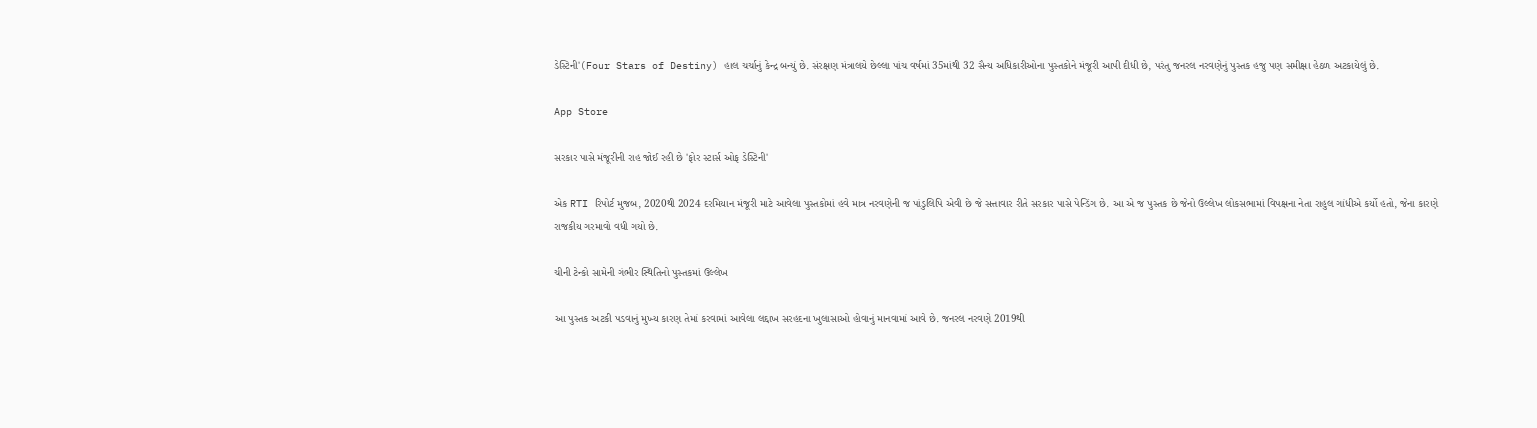ડેસ્ટિની'(Four Stars of Destiny) હાલ ચર્ચાનું કેન્દ્ર બન્યું છે. સંરક્ષણ મંત્રાલયે છેલ્લા પાંચ વર્ષમાં 35માંથી 32 સૈન્ય અધિકારીઓના પુસ્તકોને મંજૂરી આપી દીધી છે, પરંતુ જનરલ નરવણેનું પુસ્તક હજુ પણ સમીક્ષા હેઠળ અટકાયેલું છે.

App Store

સરકાર પાસે મંજૂરીની રાહ જોઈ રહી છે 'ફોર સ્ટાર્સ ઓફ ડેસ્ટિની'

એક RTI રિપોર્ટ મુજબ, 2020થી 2024 દરમિયાન મંજૂરી માટે આવેલા પુસ્તકોમાં હવે માત્ર નરવણેની જ પાંડુલિપિ એવી છે જે સત્તાવાર રીતે સરકાર પાસે પેન્ડિંગ છે. આ એ જ પુસ્તક છે જેનો ઉલ્લેખ લોકસભામાં વિપક્ષના નેતા રાહુલ ગાંધીએ કર્યો હતો, જેના કારણે રાજકીય ગરમાવો વધી ગયો છે.

ચીની ટેન્કો સામેની ગંભીર સ્થિતિનો પુસ્તકમાં ઉલ્લેખ

આ પુસ્તક અટકી પડવાનું મુખ્ય કારણ તેમાં કરવામાં આવેલા લદ્દાખ સરહદના ખુલાસાઓ હોવાનું માનવામાં આવે છે. જનરલ નરવણે 2019થી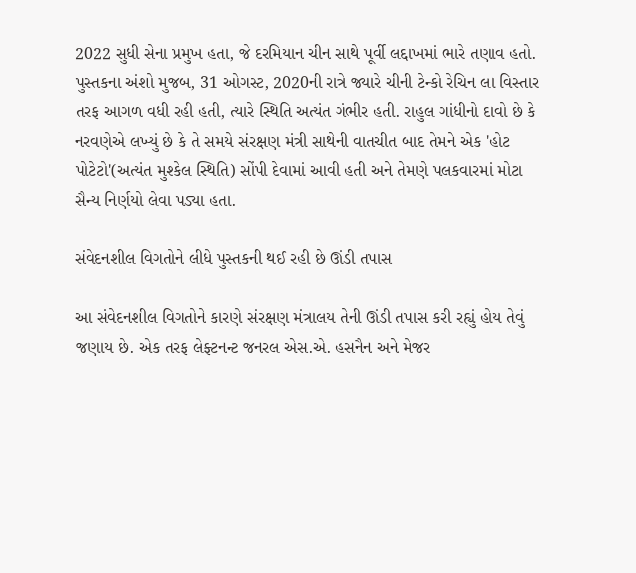2022 સુધી સેના પ્રમુખ હતા, જે દરમિયાન ચીન સાથે પૂર્વી લદ્દાખમાં ભારે તણાવ હતો. પુસ્તકના અંશો મુજબ, 31 ઓગસ્ટ, 2020ની રાત્રે જ્યારે ચીની ટેન્કો રેચિન લા વિસ્તાર તરફ આગળ વધી રહી હતી, ત્યારે સ્થિતિ અત્યંત ગંભીર હતી. રાહુલ ગાંધીનો દાવો છે કે નરવણેએ લખ્યું છે કે તે સમયે સંરક્ષણ મંત્રી સાથેની વાતચીત બાદ તેમને એક 'હોટ પોટેટો'(અત્યંત મુશ્કેલ સ્થિતિ) સોંપી દેવામાં આવી હતી અને તેમણે પલકવારમાં મોટા સૈન્ય નિર્ણયો લેવા પડ્યા હતા.

સંવેદનશીલ વિગતોને લીધે પુસ્તકની થઈ રહી છે ઊંડી તપાસ

આ સંવેદનશીલ વિગતોને કારણે સંરક્ષણ મંત્રાલય તેની ઊંડી તપાસ કરી રહ્યું હોય તેવું જણાય છે. એક તરફ લેફ્ટનન્ટ જનરલ એસ.એ. હસનૈન અને મેજર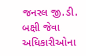જનરલ જી.ડી. બક્ષી જેવા અધિકારીઓના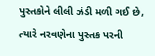પુસ્તકોને લીલી ઝંડી મળી ગઈ છે, ત્યારે નરવણેના પુસ્તક પરની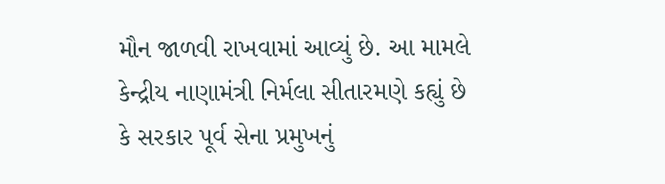મૌન જાળવી રાખવામાં આવ્યું છે. આ મામલે કેન્દ્રીય નાણામંત્રી નિર્મલા સીતારમણે કહ્યું છે કે સરકાર પૂર્વ સેના પ્રમુખનું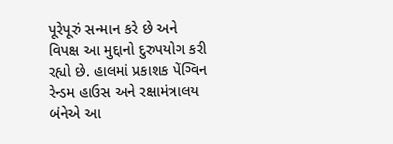પૂરેપૂરું સન્માન કરે છે અને વિપક્ષ આ મુદ્દાનો દુરુપયોગ કરી રહ્યો છે. હાલમાં પ્રકાશક પેંગ્વિન રેન્ડમ હાઉસ અને રક્ષામંત્રાલય બંનેએ આ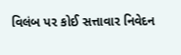વિલંબ પર કોઈ સત્તાવાર નિવેદન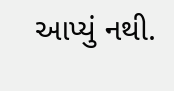આપ્યું નથી.